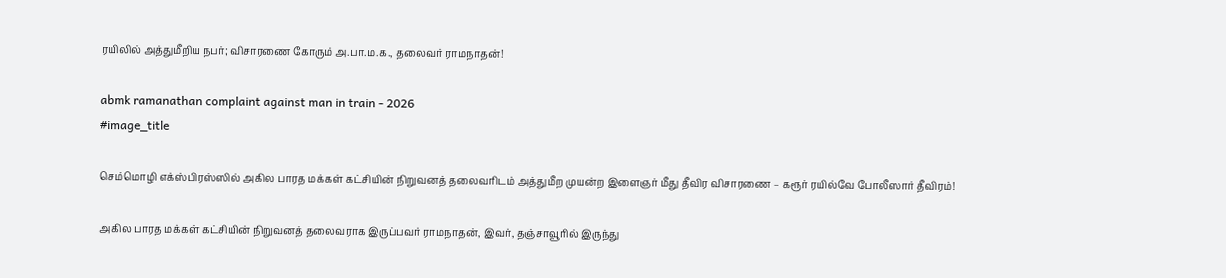ரயிலில் அத்துமீறிய நபர்; விசாரணை கோரும் அ.பா.ம.க., தலைவர் ராமநாதன்!

abmk ramanathan complaint against man in train - 2026
#image_title

செம்மொழி எக்ஸ்பிரஸ்ஸில் அகில பாரத மக்கள் கட்சியின் நிறுவனத் தலைவரிடம் அத்துமீற முயன்ற இளைஞர் மீது தீவிர விசாரணை – கரூர் ரயில்வே போலீஸார் தீவிரம்!

அகில பாரத மக்கள் கட்சியின் நிறுவனத் தலைவராக இருப்பவர் ராமநாதன், இவர், தஞ்சாவூரில் இருந்து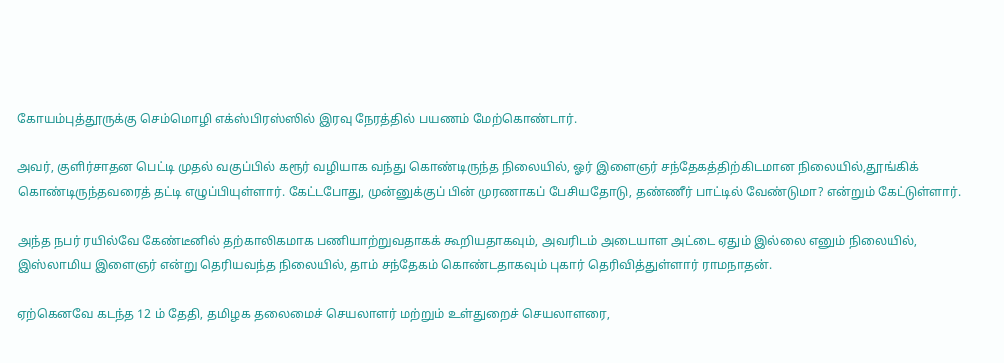கோயம்புத்தூருக்கு செம்மொழி எக்ஸ்பிரஸ்ஸில் இரவு நேரத்தில் பயணம் மேற்கொண்டார்.

அவர், குளிர்சாதன பெட்டி முதல் வகுப்பில் கரூர் வழியாக வந்து கொண்டிருந்த நிலையில், ஓர் இளைஞர் சந்தேகத்திற்கிடமான நிலையில்,தூங்கிக் கொண்டிருந்தவரைத் தட்டி எழுப்பியுள்ளார். கேட்டபோது, முன்னுக்குப் பின் முரணாகப் பேசியதோடு, தண்ணீர் பாட்டில் வேண்டுமா? என்றும் கேட்டுள்ளார்.

அந்த நபர் ரயில்வே கேண்டீனில் தற்காலிகமாக பணியாற்றுவதாகக் கூறியதாகவும், அவரிடம் அடையாள அட்டை ஏதும் இல்லை எனும் நிலையில், இஸ்லாமிய இளைஞர் என்று தெரியவந்த நிலையில், தாம் சந்தேகம் கொண்டதாகவும் புகார் தெரிவித்துள்ளார் ராமநாதன்.

ஏற்கெனவே கடந்த 12 ம் தேதி, தமிழக தலைமைச் செயலாளர் மற்றும் உள்துறைச் செயலாளரை,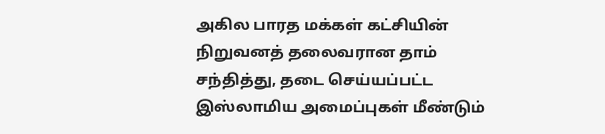அகில பாரத மக்கள் கட்சியின் நிறுவனத் தலைவரான தாம் சந்தித்து, தடை செய்யப்பட்ட இஸ்லாமிய அமைப்புகள் மீண்டும்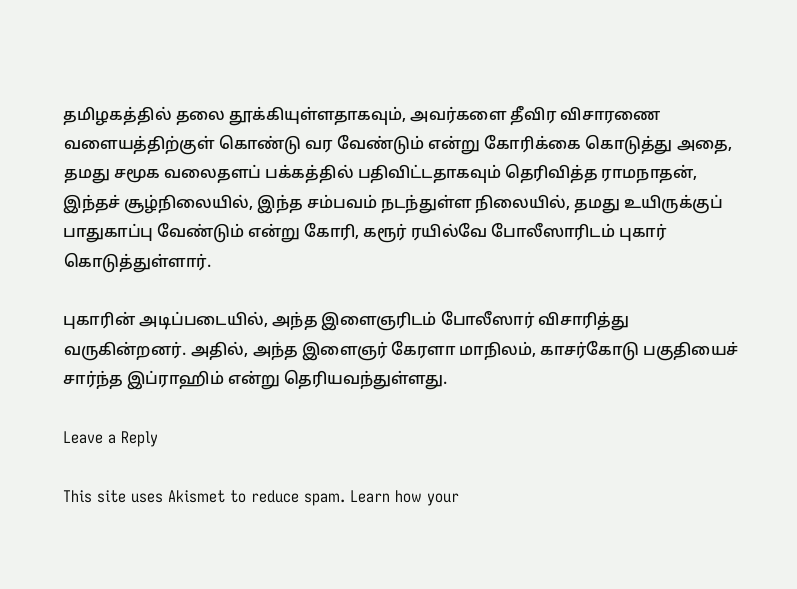தமிழகத்தில் தலை தூக்கியுள்ளதாகவும், அவர்களை தீவிர விசாரணை வளையத்திற்குள் கொண்டு வர வேண்டும் என்று கோரிக்கை கொடுத்து அதை, தமது சமூக வலைதளப் பக்கத்தில் பதிவிட்டதாகவும் தெரிவித்த ராமநாதன், இந்தச் சூழ்நிலையில், இந்த சம்பவம் நடந்துள்ள நிலையில், தமது உயிருக்குப் பாதுகாப்பு வேண்டும் என்று கோரி, கரூர் ரயில்வே போலீஸாரிடம் புகார் கொடுத்துள்ளார்.

புகாரின் அடிப்படையில், அந்த இளைஞரிடம் போலீஸார் விசாரித்து வருகின்றனர். அதில், அந்த இளைஞர் கேரளா மாநிலம், காசர்கோடு பகுதியைச் சார்ந்த இப்ராஹிம் என்று தெரியவந்துள்ளது.

Leave a Reply

This site uses Akismet to reduce spam. Learn how your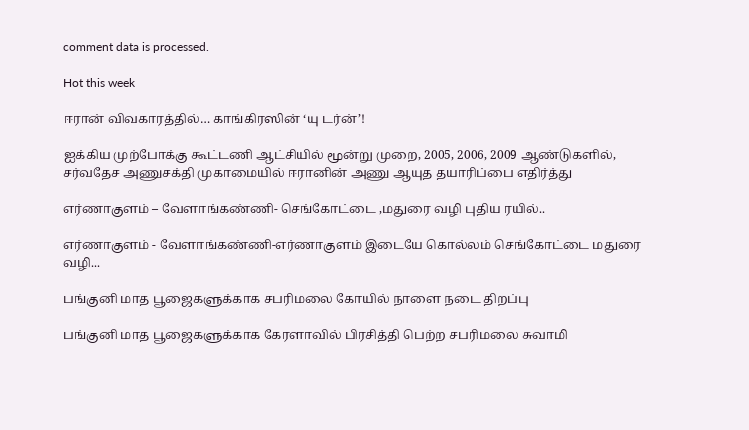comment data is processed.

Hot this week

ஈரான் விவகாரத்தில்… காங்கிரஸின் ‘யு டர்ன்’!

ஐக்கிய முற்போக்கு கூட்டணி ஆட்சியில் மூன்று முறை, 2005, 2006, 2009 ஆண்டுகளில், சர்வதேச அணுசக்தி முகாமையில் ஈரானின் அணு ஆயுத தயாரிப்பை எதிர்த்து

எர்ணாகுளம் – வேளாங்கண்ணி- செங்கோட்டை ,மதுரை வழி புதிய ரயில்..

எர்ணாகுளம் - வேளாங்கண்ணி-எர்ணாகுளம் இடையே கொல்லம் செங்கோட்டை மதுரை வழி...

பங்குனி மாத பூஜைகளுக்காக சபரிமலை கோயில் நாளை நடை திறப்பு

பங்குனி மாத பூஜைகளுக்காக கேரளாவில் பிரசித்தி பெற்ற சபரிமலை சுவாமி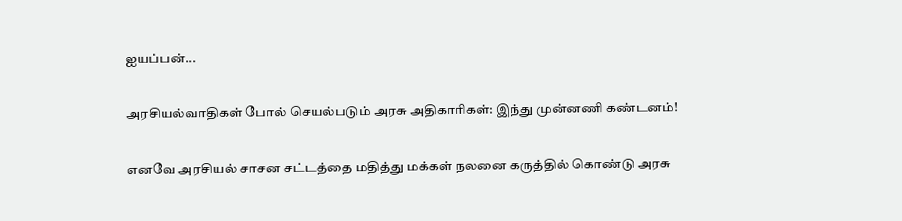ஐயப்பன்...

அரசியல்வாதிகள் போல் செயல்படும் அரசு அதிகாரிகள்: இந்து முன்னணி கண்டனம்!

எனவே அரசியல் சாசன சட்டத்தை மதித்து மக்கள் நலனை கருத்தில் கொண்டு அரசு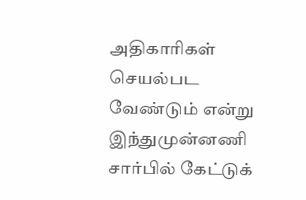அதிகாரிகள் செயல்பட வேண்டும் என்று இந்துமுன்னணி சார்பில் கேட்டுக்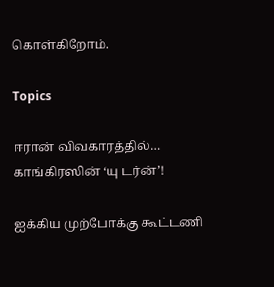கொள்கிறோம்.

Topics

ஈரான் விவகாரத்தில்… காங்கிரஸின் ‘யு டர்ன்’!

ஐக்கிய முற்போக்கு கூட்டணி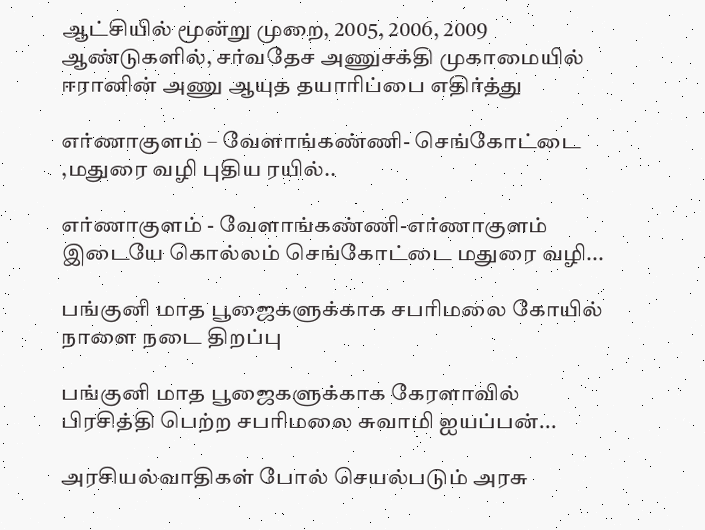ஆட்சியில் மூன்று முறை, 2005, 2006, 2009 ஆண்டுகளில், சர்வதேச அணுசக்தி முகாமையில் ஈரானின் அணு ஆயுத தயாரிப்பை எதிர்த்து

எர்ணாகுளம் – வேளாங்கண்ணி- செங்கோட்டை ,மதுரை வழி புதிய ரயில்..

எர்ணாகுளம் - வேளாங்கண்ணி-எர்ணாகுளம் இடையே கொல்லம் செங்கோட்டை மதுரை வழி...

பங்குனி மாத பூஜைகளுக்காக சபரிமலை கோயில் நாளை நடை திறப்பு

பங்குனி மாத பூஜைகளுக்காக கேரளாவில் பிரசித்தி பெற்ற சபரிமலை சுவாமி ஐயப்பன்...

அரசியல்வாதிகள் போல் செயல்படும் அரசு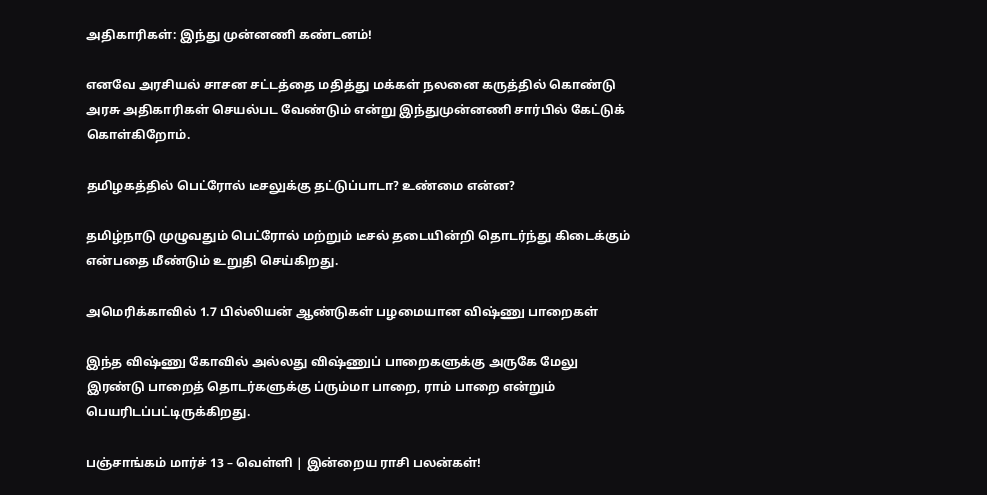அதிகாரிகள்: இந்து முன்னணி கண்டனம்!

எனவே அரசியல் சாசன சட்டத்தை மதித்து மக்கள் நலனை கருத்தில் கொண்டு அரசு அதிகாரிகள் செயல்பட வேண்டும் என்று இந்துமுன்னணி சார்பில் கேட்டுக் கொள்கிறோம்.

தமிழகத்தில் பெட்ரோல் டீசலுக்கு தட்டுப்பாடா? உண்மை என்ன?

தமிழ்நாடு முழுவதும் பெட்ரோல் மற்றும் டீசல் தடையின்றி தொடர்ந்து கிடைக்கும் என்பதை மீண்டும் உறுதி செய்கிறது.

அமெரிக்காவில் 1.7 பில்லியன் ஆண்டுகள் பழமையான விஷ்ணு பாறைகள்

இந்த விஷ்ணு கோவில் அல்லது விஷ்ணுப் பாறைகளுக்கு அருகே மேலு இரண்டு பாறைத் தொடர்களுக்கு ப்ரும்மா பாறை, ராம் பாறை என்றும் பெயரிடப்பட்டிருக்கிறது.

பஞ்சாங்கம் மார்ச் 13 – வெள்ளி | இன்றைய ராசி பலன்கள்!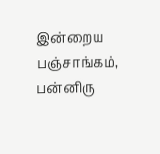இன்றைய பஞ்சாங்கம், பன்னிரு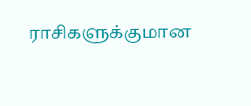ராசிகளுக்குமான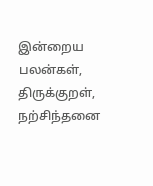இன்றைய பலன்கள், திருக்குறள், நற்சிந்தனை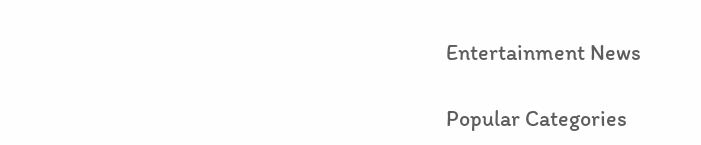Entertainment News

Popular Categories